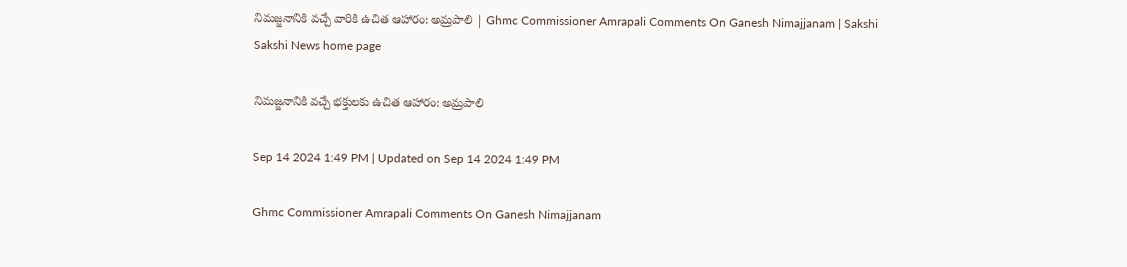నిమజ్జనానికి వచ్చే వారికి ఉచిత ఆహారం: అమ్రపాలి | Ghmc Commissioner Amrapali Comments On Ganesh Nimajjanam | Sakshi
Sakshi News home page

నిమజ్జనానికి వచ్చే భక్తులకు ఉచిత ఆహారం: అమ్రపాలి

Sep 14 2024 1:49 PM | Updated on Sep 14 2024 1:49 PM

Ghmc Commissioner Amrapali Comments On Ganesh Nimajjanam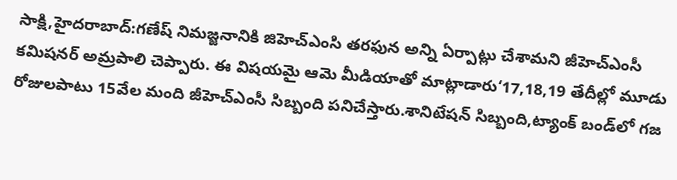సాక్షి,హైదరాబాద్‌:గణేష్ నిమజ్జనానికి జిహెచ్ఎంసి తరఫున అన్ని ఏర్పాట్లు చేశామని జీహెచ్‌ఎంసీ కమిషనర్‌ అమ్రపాలి చెప్పారు. ఈ విషయమై ఆమె మీడియాతో మాట్లాడారు‘17,18,19 తేదీల్లో మూడు రోజులపాటు 15వేల మంది జీహెచ్‌ఎంసీ సిబ్బంది పనిచేస్తారు.శానిటేషన్ సిబ్బంది,ట్యాంక్ బండ్‌లో గజ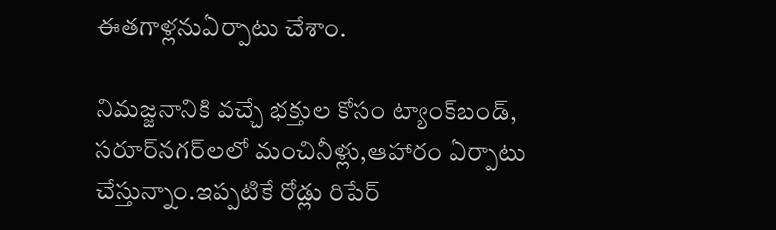ఈతగాళ్లనుఏర్పాటు చేశాం.

నిమజ్జనానికి వచ్చే భక్తుల కోసం ట్యాంక్‌బండ్‌, సరూర్‌నగర్‌లలో మంచినీళ్లు,ఆహారం ఏర్పాటు చేస్తున్నాం.ఇప్పటికే రోడ్లు రిపేర్‌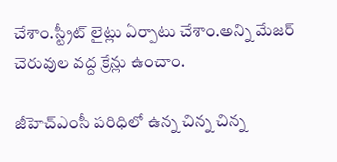చేశాం.స్ట్రీట్ లైట్లు ఏర్పాటు చేశాం.అన్ని మేజర్ చెరువుల వద్ద క్రేన్లు ఉంచాం.

జీహెచ్‌ఎంసీ పరిధిలో ఉన్న చిన్న చిన్న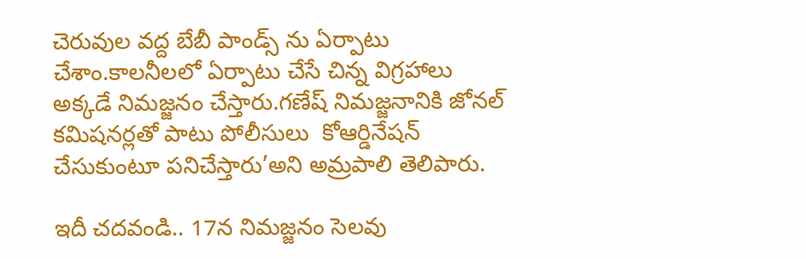చెరువుల వద్ద బేబీ పాండ్స్‌ ను ఏర్పాటు చేశాం.కాలనీలలో ఏర్పాటు చేసే చిన్న విగ్రహాలు అక్కడే నిమజ్జనం చేస్తారు.గణేష్ నిమజ్జనానికి జోనల్ కమిషనర్లతో పాటు పోలీసులు  కోఆర్డినేషన్ చేసుకుంటూ పనిచేస్తారు’అని అమ్రపాలి తెలిపారు.

ఇదీ చదవండి.. 17న నిమజ్జనం సెలవు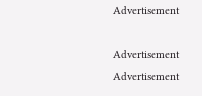Advertisement

Advertisement
Advertisement